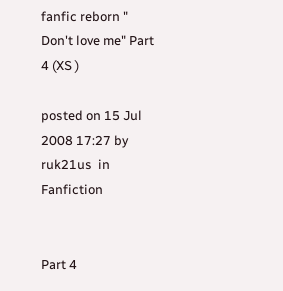fanfic reborn " Don't love me" Part 4 (XS )

posted on 15 Jul 2008 17:27 by ruk21us  in Fanfiction


Part 4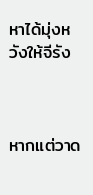หาได้มุ่งหวังให้จีรัง



หากแต่วาด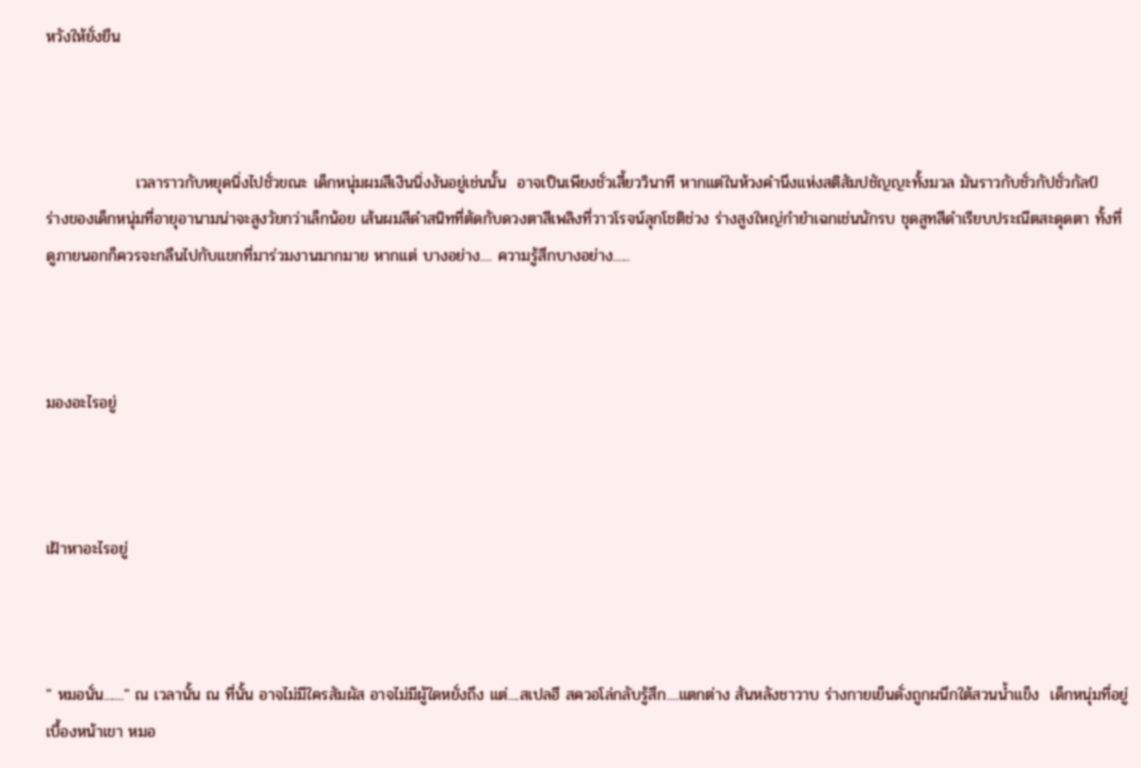หวังให้ยั่งยืน



                เวลาราวกับหยุดนิ่งไปชั่วขณะ เด็กหนุ่มผมสีเงินนิ่งงันอยู่เช่นนั้น  อาจเป็นเพียงชั่วเสี้ยววินาที หากแต่ในห้วงคำนึงแห่งสติสัมปชัญญะทั้งมวล มันราวกับชั่วกัปชั่วกัลป์   ร่างของเด็กหนุ่มที่อายุอานามน่าจะสูงวัยกว่าเล็กน้อย เส้นผมสีดำสนิทที่ตัดกับดวงตาสีเพลิงที่วาวโรจน์ลุกโชติช่วง ร่างสูงใหญ่กำยำเฉกเช่นนักรบ ชุดสูทสีดำเรียบประณีตสะดุดตา ทั้งที่ดูภายนอกก็ควรจะกลืนไปกับแขกที่มาร่วมงานมากมาย หากแต่ บางอย่าง.... ความรู้สึกบางอย่าง......



มองอะไรอยู่



เฝ้าหาอะไรอยู่



" หมอนั่น......." ณ เวลานั้น ณ ที่นั้น อาจไม่มีใครสัมผัส อาจไม่มีผู้ใดหยั่งถึง แต่....สเปลฮี สควอโล่กลับรู้สึก....แตกต่าง สันหลังชาวาบ ร่างกายเย็นดั่งถูกผนึกใต้สวนน้ำแข็ง  เด็กหนุ่มที่อยู่เบื้องหน้าเขา หมอ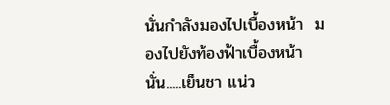นั่นกำลังมองไปเบื้องหน้า  มองไปยังท้องฟ้าเบื้องหน้านั่น.....เย็นชา แน่ว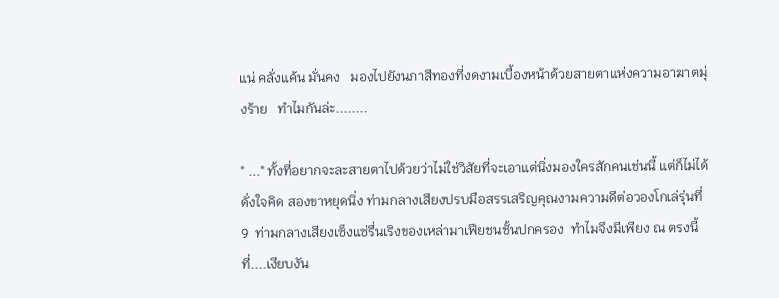แน่ คลั่งแค้น มั่นคง   มองไปยังนภาสีทองที่งดงามเบื้องหน้าด้วยสายตาแห่งความอาฆาตมุ่งร้าย   ทำไมกันล่ะ........

" ..." ทั้งที่อยากจะละสายตาไปด้วยว่าไม่ใช่วิสัยที่จะเอาแต่นิ่งมองใครสักคนเช่นนี้ แต่ก็ไม่ได้ดั่งใจคิด สองขาหยุดนิ่ง ท่ามกลางเสียงปรบมือสรรเสริญคุณงามความดีต่อวองโกเล่รุ่นที่ 9  ท่ามกลางเสียงเซ็งแซ่รื่นเริงของเหล่ามาเฟียชนชั้นปกครอง  ทำไมจึงมีเพียง ณ ตรงนี้ที่....เงียบงัน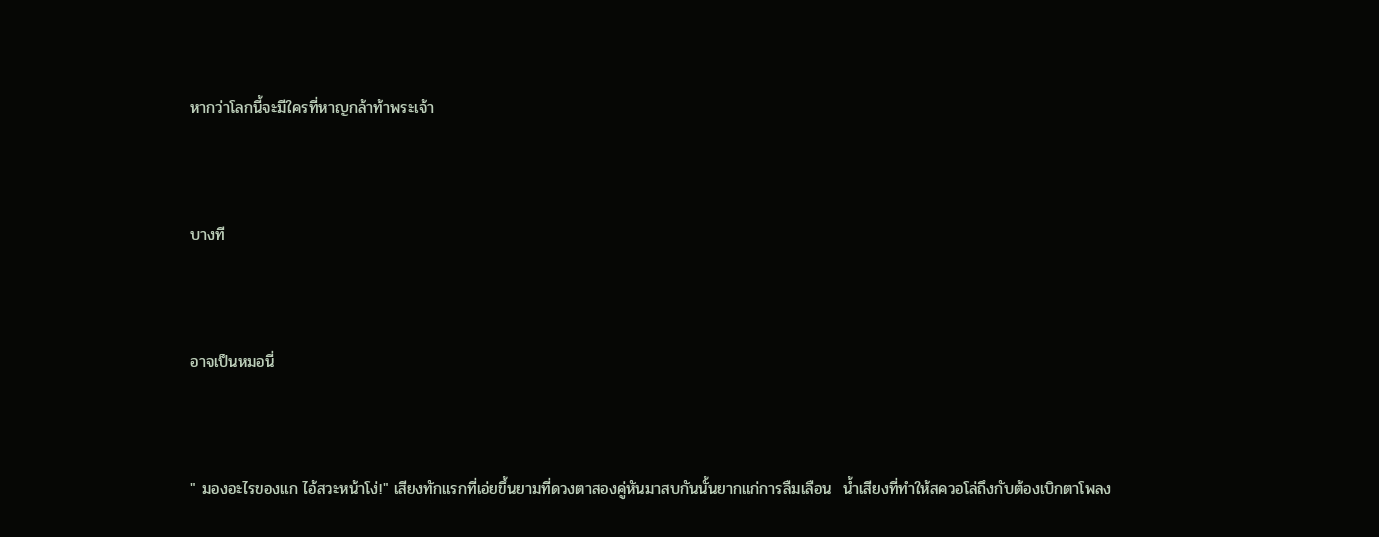หากว่าโลกนี้จะมีใครที่หาญกล้าท้าพระเจ้า



บางที



อาจเป็นหมอนี่



" มองอะไรของแก ไอ้สวะหน้าโง่!" เสียงทักแรกที่เอ่ยขึ้นยามที่ดวงตาสองคู่หันมาสบกันนั้นยากแก่การลืมเลือน  น้ำเสียงที่ทำให้สควอโล่ถึงกับต้องเบิกตาโพลง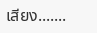เสียง.......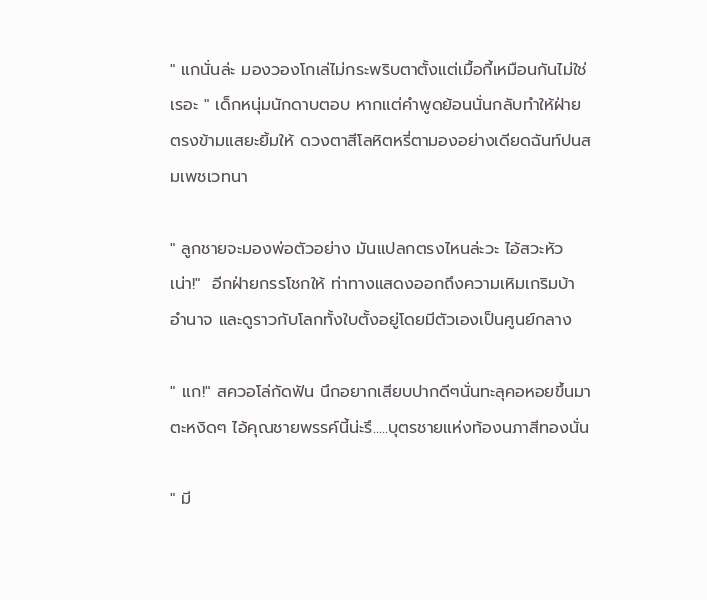" แกนั่นล่ะ มองวองโกเล่ไม่กระพริบตาตั้งแต่เมื้อกี้เหมือนกันไม่ใช่เรอะ " เด็กหนุ่มนักดาบตอบ หากแต่คำพูดย้อนนั่นกลับทำให้ฝ่ายตรงข้ามแสยะยิ้มให้ ดวงตาสีโลหิตหรี่ตามองอย่างเดียดฉันท์ปนสมเพชเวทนา

" ลูกชายจะมองพ่อตัวอย่าง มันแปลกตรงไหนล่ะวะ ไอ้สวะหัวเน่า!"  อีกฝ่ายกรรโชกให้ ท่าทางแสดงออกถึงความเหิมเกริมบ้าอำนาจ และดูราวกับโลกทั้งใบตั้งอยู่โดยมีตัวเองเป็นศูนย์กลาง

" แก!" สควอโล่กัดฟัน นึกอยากเสียบปากดีๆนั่นทะลุคอหอยขึ้นมาตะหงิดๆ ไอ้คุณชายพรรค์นี้น่ะรึ.....บุตรชายแห่งท้องนภาสีทองนั่น

" มี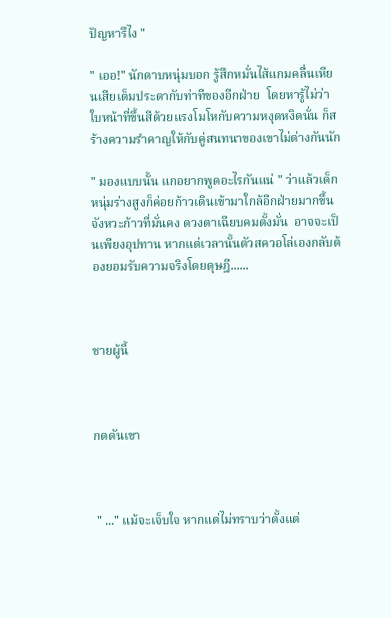ปัญหารึไง "

" เออ!" นักดาบหนุ่มบอก รู้สึกหมั่นไส้แกมคลื่นเหียนเสียเต็มประดากับท่าทีของอีกฝ่าย  โดยหารู้ไม่ว่าใบหน้าที่ขึ้นสีด้วยแรงโมโหกับความหงุดหงิดนั่น ก็สร้างความรำคาญให้กับคู่สนทนาของเขาไม่ต่างกันนัก

" มองแบบนั้น แกอยากพูดอะไรกันแน่ " ว่าแล้วเด็กหนุ่มร่างสูงก็ค่อยก้าวเดินเข้ามาใกล้อีกฝ่ายมากขึ้น จังหวะก้าวที่มั่นคง ดวงตาเฉียบคมตั้งมั่น  อาจจะเป็นเพียงอุปทาน หากแต่เวลานั้นตัวสควอโล่เองกลับต้องยอมรับความจริงโดยดุษฎี......



ชายผู้นี้



กดดันเขา



 " ..." แม้จะเจ็บใจ หากแต่ไม่ทราบว่าตั้งแต่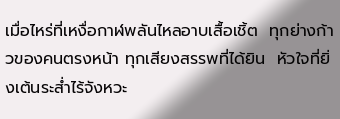เมื่อไหร่ที่เหงื่อกาฬพลันไหลอาบเสื้อเชิ้ต  ทุกย่างก้าวของคนตรงหน้า ทุกเสียงสรรพที่ได้ยิน  หัวใจที่ยิ่งเต้นระส่ำไร้จังหวะ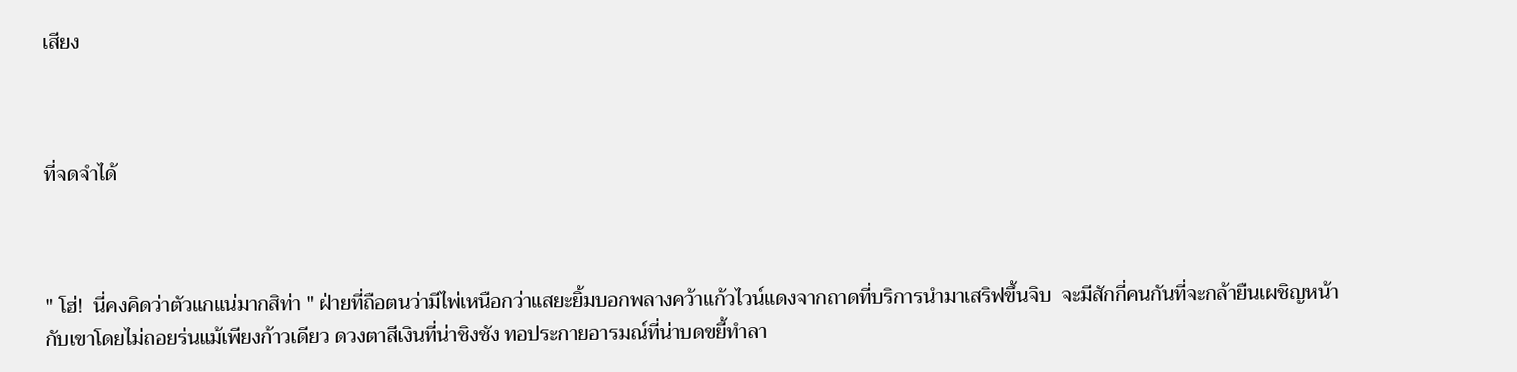เสียง



ที่จดจำได้



" โฮ่!  นี่คงคิดว่าตัวแกแน่มากสิท่า " ฝ่ายที่ถือตนว่ามีไพ่เหนือกว่าแสยะยิ้มบอกพลางคว้าแก้วไวน์แดงจากถาดที่บริการนำมาเสริฟขึ้นจิบ  จะมีสักกี่คนกันที่จะกล้ายืนเผชิญหน้ากับเขาโดยไม่ถอยร่นแม้เพียงก้าวเดียว ดวงตาสีเงินที่น่าชิงชัง ทอประกายอารมณ์ที่น่าบดขยี้ทำลา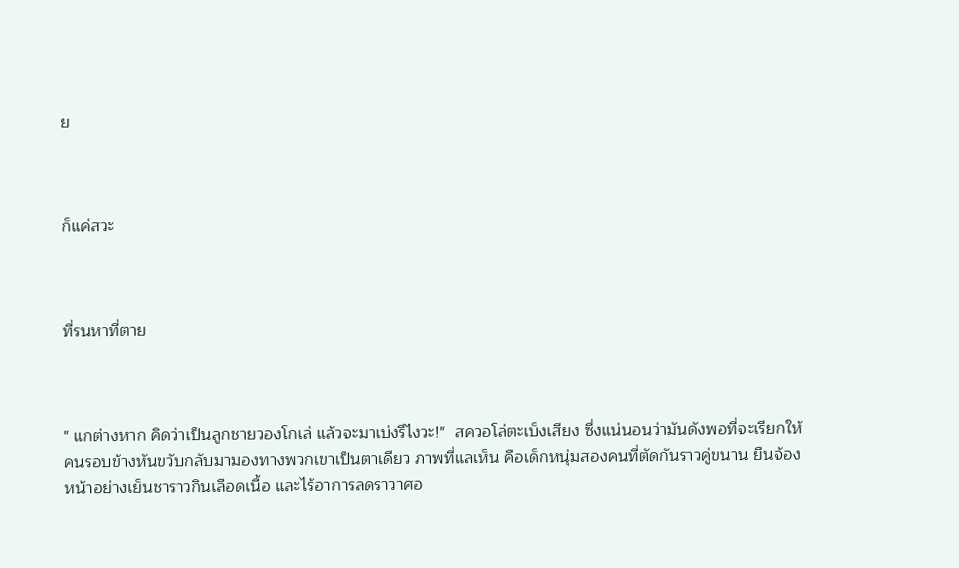ย



ก็แค่สวะ



ที่รนหาที่ตาย



" แกต่างหาก คิดว่าเป็นลูกชายวองโกเล่ แล้วจะมาเบ่งรึไงวะ!"  สควอโล่ตะเบ็งเสียง ซึ่งแน่นอนว่ามันดังพอที่จะเรียกให้คนรอบข้างหันขวับกลับมามองทางพวกเขาเป็นตาเดียว ภาพที่แลเห็น คือเด็กหนุ่มสองคนที่ตัดกันราวคู่ขนาน ยืนจ้องหน้าอย่างเย็นชาราวกินเลือดเนื้อ และไร้อาการลดราวาศอ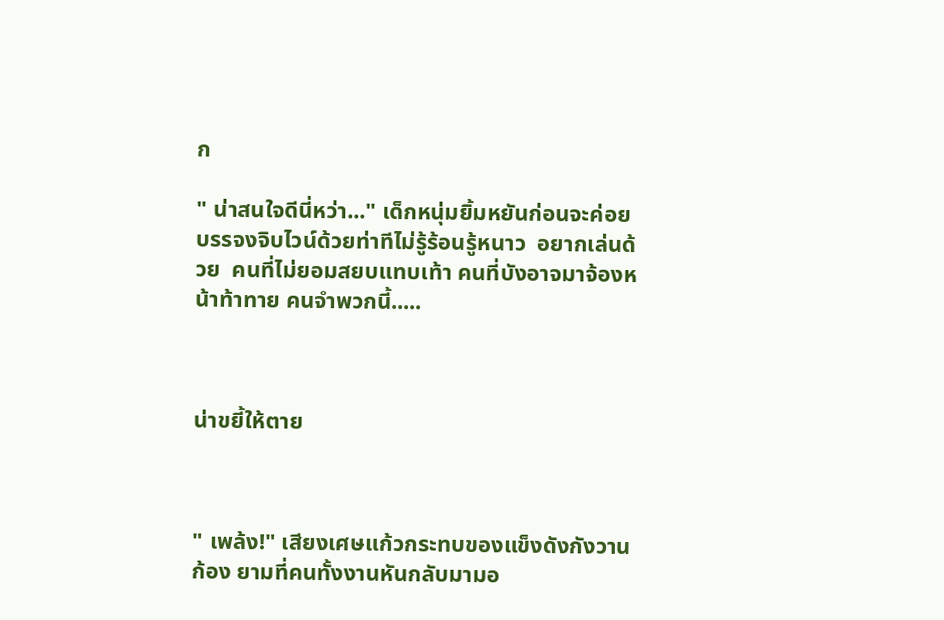ก

" น่าสนใจดีนี่หว่า..." เด็กหนุ่มยิ้มหยันก่อนจะค่อยบรรจงจิบไวน์ด้วยท่าทีไม่รู้ร้อนรู้หนาว  อยากเล่นด้วย  คนที่ไม่ยอมสยบแทบเท้า คนที่บังอาจมาจ้องหน้าท้าทาย คนจำพวกนี้.....



น่าขยี้ให้ตาย



" เพล้ง!" เสียงเศษแก้วกระทบของแข็งดังกังวานก้อง ยามที่คนทั้งงานหันกลับมามอ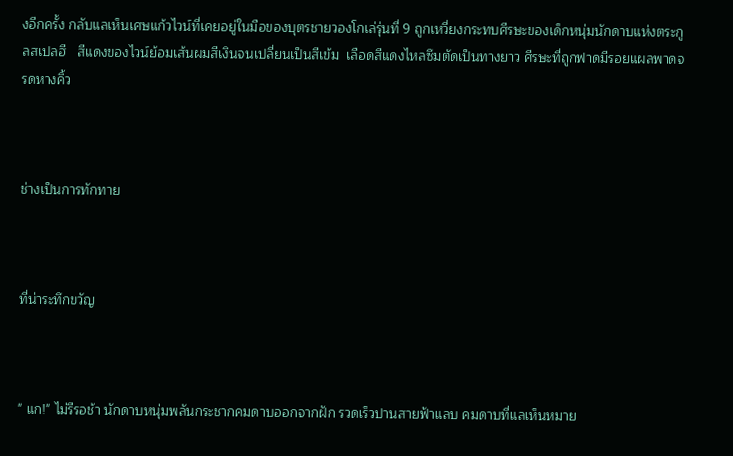งอีกครั้ง กลับแลเห็นเศษแก้วไวน์ที่เคยอยู่ในมือของบุตรชายวองโกเล่รุ่นที่ 9 ถูกเหวี่ยงกระทบศีรษะของเด็กหนุ่มนักดาบแห่งตระกูลสเปลฮี   สีแดงของไวน์ย้อมเส้นผมสีเงินจนเปลี่ยนเป็นสีเข้ม  เลือดสีแดงไหลซึมตัดเป็นทางยาว ศีรษะที่ถูกฟาดมีรอยแผลพาดจรดหางคิ้ว



ช่างเป็นการทักทาย



ที่น่าระทึกขวัญ



" แก!" ไม่รีรอช้า นักดาบหนุ่มพลันกระชากคมดาบออกจากฝัก รวดเร็วปานสายฟ้าแลบ คมดาบที่แลเห็นหมาย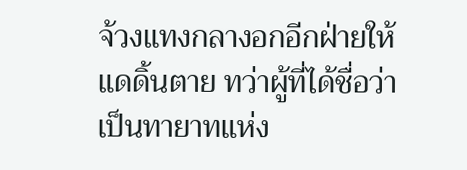จ้วงแทงกลางอกอีกฝ่ายให้แดดิ้นตาย ทว่าผู้ที่ได้ชื่อว่าเป็นทายาทแห่ง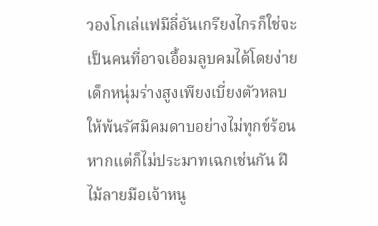วองโกเล่แฟมีลี่อันเกรียงไกรก็ใช่จะเป็นคนที่อาจเอื้อมลูบคมได้โดยง่าย เด็กหนุ่มร่างสูงเพียงเบี่ยงตัวหลบให้พ้นรัศมีคมดาบอย่างไม่ทุกข์ร้อนหากแต่ก็ไม่ประมาทเฉกเช่นกัน ฝีไม้ลายมือเจ้าหนู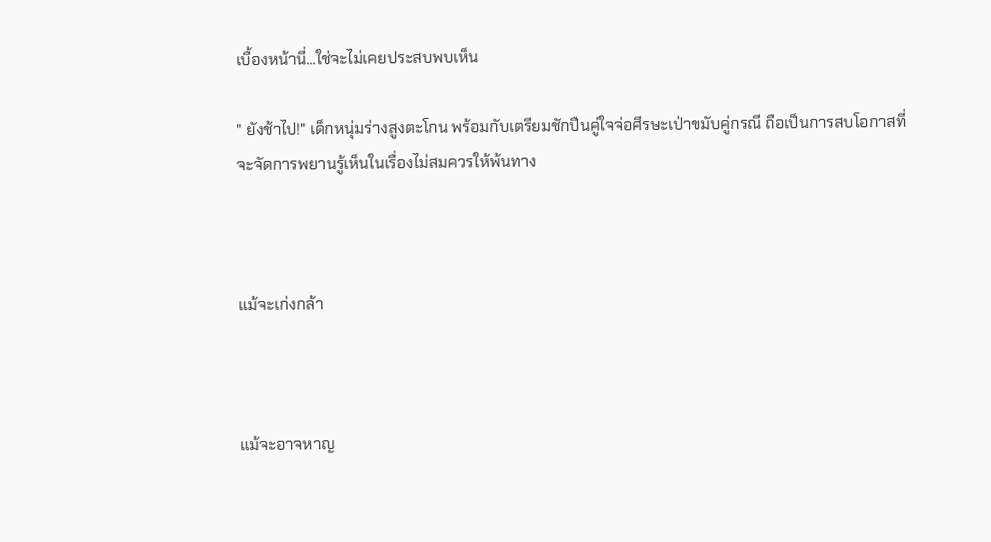เบื้องหน้านี่...ใช่จะไม่เคยประสบพบเห็น

" ยังช้าไป!" เด็กหนุ่มร่างสูงตะโกน พร้อมกับเตรียมชักปืนคู่ใจจ่อศีรษะเป่าขมับคู่กรณี ถือเป็นการสบโอกาสที่จะจัดการพยานรู้เห็นในเรื่องไม่สมควรให้พ้นทาง



แม้จะเก่งกล้า



แม้จะอาจหาญ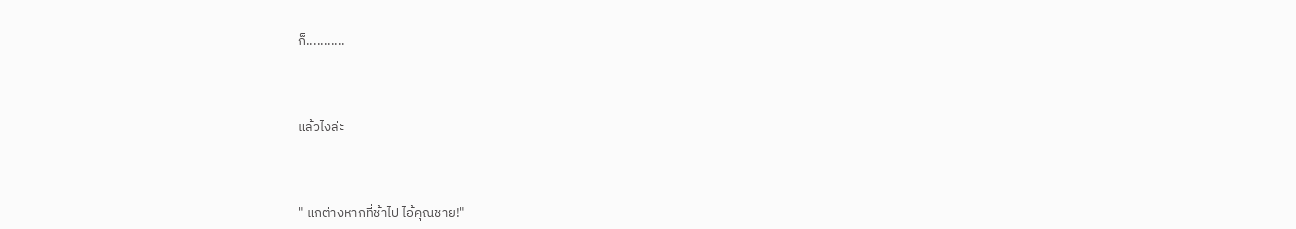ก็...........



แล้วไงล่ะ



" แกต่างหากที่ช้าไป ไอ้คุณชาย!"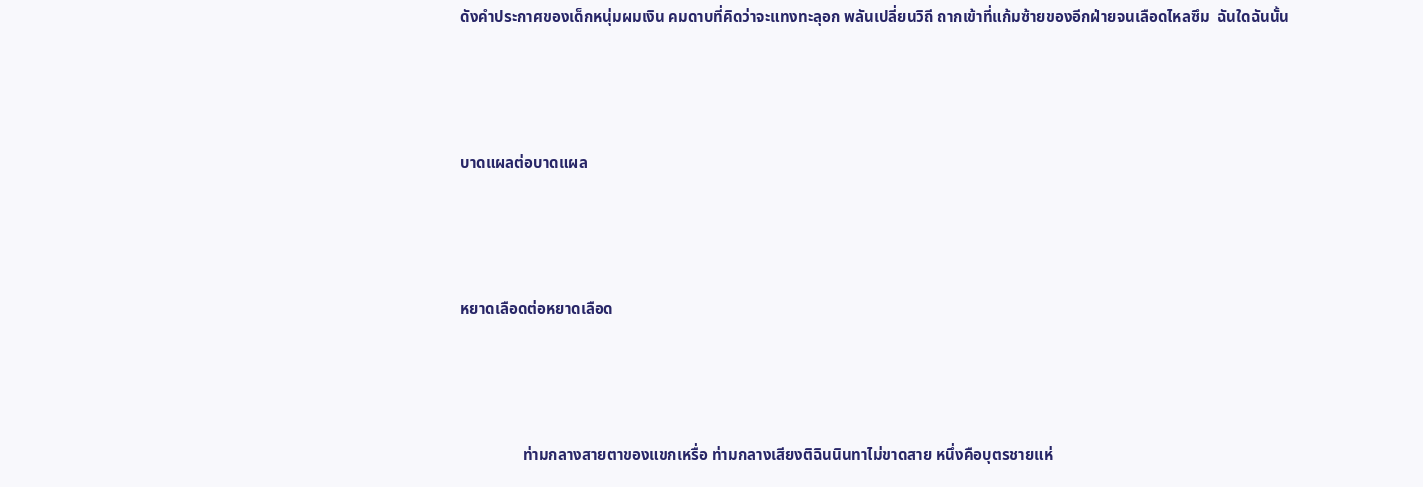ดังคำประกาศของเด็กหนุ่มผมเงิน คมดาบที่คิดว่าจะแทงทะลุอก พลันเปลี่ยนวิถี ถากเข้าที่แก้มซ้ายของอีกฝ่ายจนเลือดไหลซึม  ฉันใดฉันนั้น



บาดแผลต่อบาดแผล



หยาดเลือดต่อหยาดเลือด



                ท่ามกลางสายตาของแขกเหรื่อ ท่ามกลางเสียงติฉินนินทาไม่ขาดสาย หนึ่งคือบุตรชายแห่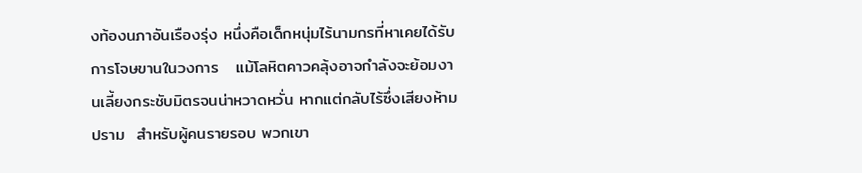งท้องนภาอันเรืองรุ่ง หนึ่งคือเด็กหนุ่มไร้นามกรที่หาเคยได้รับการโจษขานในวงการ   แม้โลหิตคาวคลุ้งอาจกำลังจะย้อมงานเลี้ยงกระชับมิตรจนน่าหวาดหวั่น หากแต่กลับไร้ซึ่งเสียงห้ามปราม  สำหรับผู้คนรายรอบ พวกเขา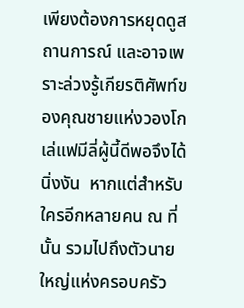เพียงต้องการหยุดดูสถานการณ์ และอาจเพราะล่วงรู้เกียรติศัพท์ของคุณชายแห่งวองโกเล่แฟมีลี่ผู้นี้ดีพอจึงได้นิ่งงัน  หากแต่สำหรับ ใครอีกหลายคน ณ ที่นั้น รวมไปถึงตัวนายใหญ่แห่งครอบครัว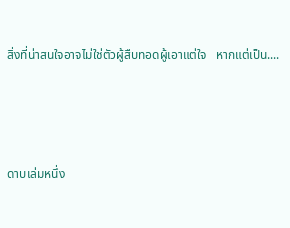สิ่งที่น่าสนใจอาจไม่ใช่ตัวผู้สืบทอดผู้เอาแต่ใจ   หากแต่เป็น....



ดาบเล่มหนึ่ง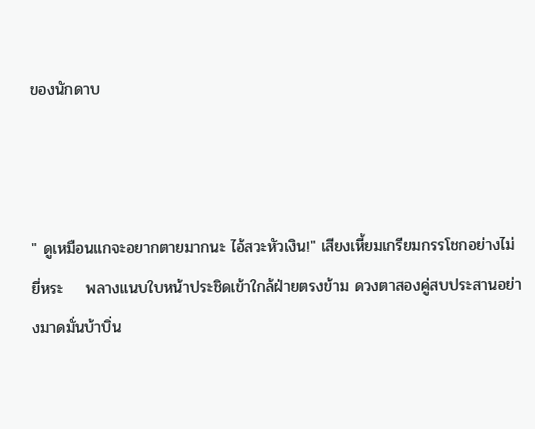ของนักดาบ



" ดูเหมือนแกจะอยากตายมากนะ ไอ้สวะหัวเงิน!" เสียงเหี้ยมเกรียมกรรโชกอย่างไม่ยี่หระ    พลางแนบใบหน้าประชิดเข้าใกล้ฝ่ายตรงข้าม ดวงตาสองคู่สบประสานอย่างมาดมั่นบ้าบิ่น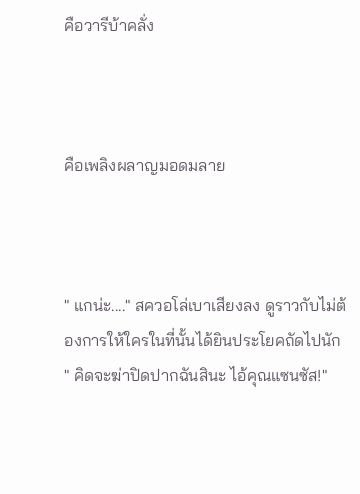คือวารีบ้าคลั่ง



คือเพลิงผลาญมอดมลาย



" แกน่ะ...." สควอโล่เบาเสียงลง ดูราวกับไม่ต้องการให้ใครในที่นั้นได้ยินประโยคถัดไปนัก " คิดจะฆ่าปิดปากฉันสินะ ไอ้คุณแซนซัส!"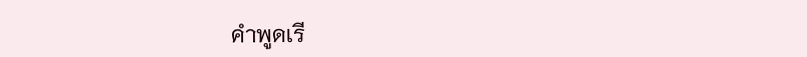คำพูดเรี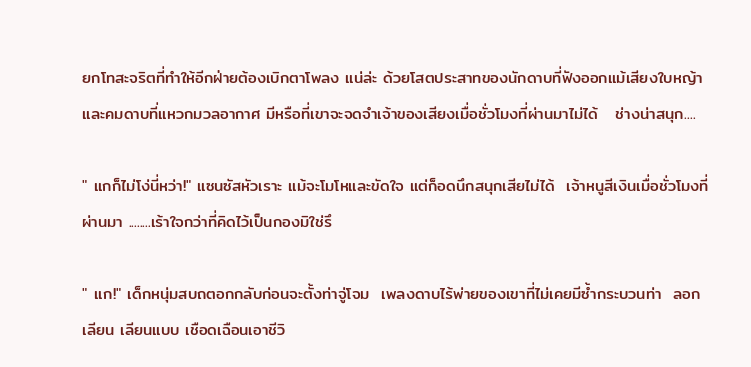ยกโทสะจริตที่ทำให้อีกฝ่ายต้องเบิกตาโพลง แน่ล่ะ ด้วยโสตประสาทของนักดาบที่ฟังออกแม้เสียงใบหญ้าและคมดาบที่แหวกมวลอากาศ มีหรือที่เขาจะจดจำเจ้าของเสียงเมื่อชั่วโมงที่ผ่านมาไม่ได้   ช่างน่าสนุก....

" แกก็ไม่โง่นี่หว่า!" แซนซัสหัวเราะ แม้จะโมโหและขัดใจ แต่ก็อดนึกสนุกเสียไม่ได้  เจ้าหนูสีเงินเมื่อชั่วโมงที่ผ่านมา ........เร้าใจกว่าที่คิดไว้เป็นกองมิใช่รึ

" แก!" เด็กหนุ่มสบถตอกกลับก่อนจะตั้งท่าจู่โจม  เพลงดาบไร้พ่ายของเขาที่ไม่เคยมีซ้ำกระบวนท่า  ลอกเลียน เลียนแบบ เชือดเฉือนเอาชีวิ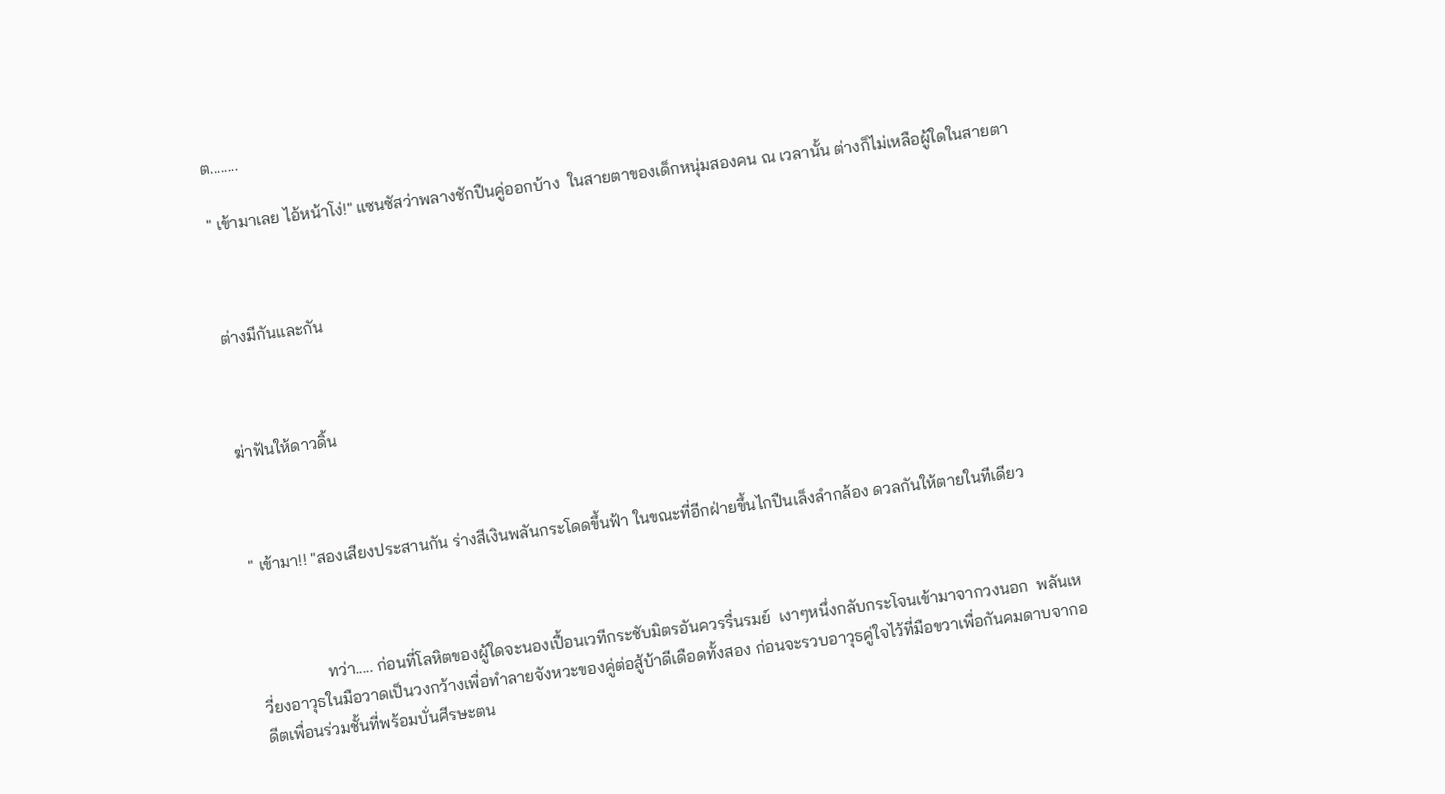ต........

" เข้ามาเลย ไอ้หน้าโง่!" แซนซัสว่าพลางชักปืนคู่ออกบ้าง  ในสายตาของเด็กหนุ่มสองคน ณ เวลานั้น ต่างก็ไม่เหลือผู้ใดในสายตา



ต่างมีกันและกัน



ฆ่าฟันให้ดาวดิ้น



" เข้ามา!! "สองเสียงประสานกัน ร่างสีเงินพลันกระโดดขึ้นฟ้า ในขณะที่อีกฝ่ายขึ้นไกปืนเล็งลำกล้อง ดวลกันให้ตายในทีเดียว



                ทว่า..... ก่อนที่โลหิตของผู้ใดจะนองเปื้อนเวทีกระชับมิตรอันควรรื่นรมย์  เงาๆหนึ่งกลับกระโจนเข้ามาจากวงนอก  พลันเหวี่ยงอาวุธในมือวาดเป็นวงกว้างเพื่อทำลายจังหวะของคู่ต่อสู้บ้าดีเดือดทั้งสอง ก่อนจะรวบอาวุธคู่ใจไว้ที่มือขวาเพื่อกันคมดาบจากอดีตเพื่อนร่วมชั้นที่พร้อมบั่นศีรษะตน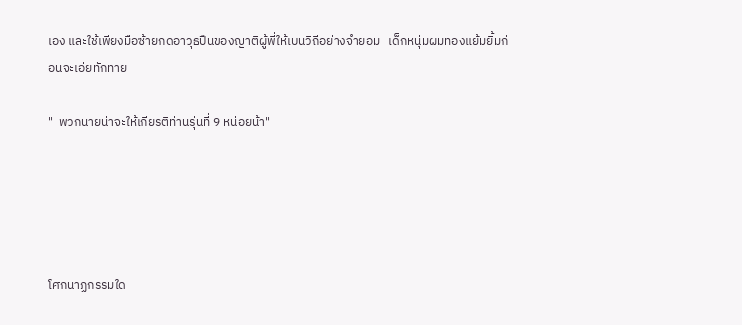เอง และใช้เพียงมือซ้ายกดอาวุธปืนของญาติผู้พี่ให้เบนวิถีอย่างจำยอม   เด็กหนุ่มผมทองแย้มยิ้มก่อนจะเอ่ยทักทาย

"  พวกนายน่าจะให้เกียรติท่านรุ่นที่ 9 หน่อยน้า"





โศกนาฏกรรมใด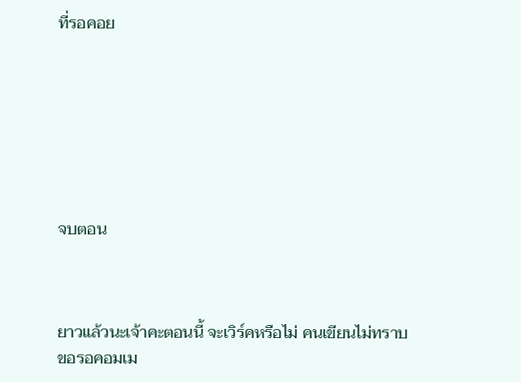ที่รอคอย







จบตอน



ยาวแล้วนะเจ้าคะตอนนี้ จะเวิร์คหรือไม่ คนเขียนไม่ทราบ ขอรอคอมเม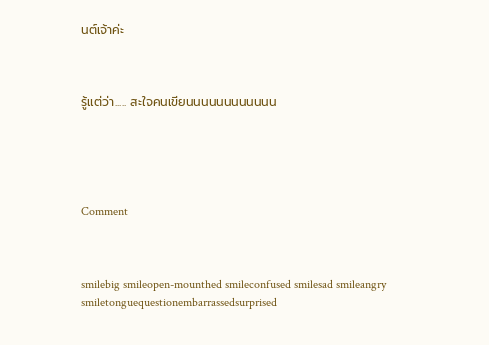นต์เจ้าค่ะ



รู้แต่ว่า..... สะใจคนเขียนนนนนนนนนนนน





Comment



smilebig smileopen-mounthed smileconfused smilesad smileangry smiletonguequestionembarrassedsurprised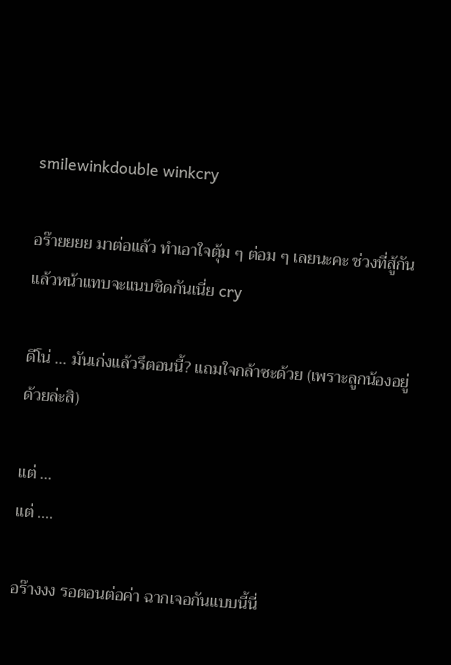smilewinkdouble winkcry

อร๊ายยยย มาต่อแล้ว ทำเอาใจตุ้ม ๆ ต่อม ๆ เลยนะคะ ช่วงที่สู้กันแล้วหน้าแทบจะแนบชิดกันเนี่ย cry

ดีโน่ ... มันเก่งแล้วรึตอนนี้? แถมใจกล้าซะด้วย (เพราะลูกน้องอยู่ด้วยล่ะสิ)

แต่ ...
แต่ ....

อร๊างงง รอตอนต่อค่า ฉากเจอกันแบบนี้นี่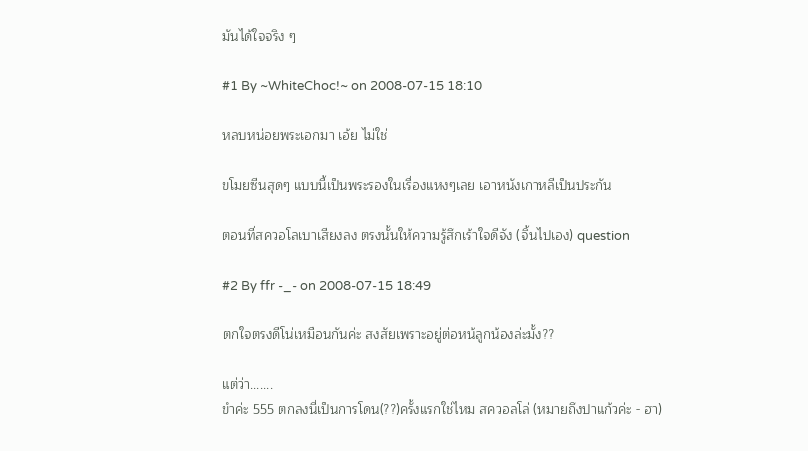มันได้ใจจริง ๆ

#1 By ~WhiteChoc!~ on 2008-07-15 18:10

หลบหน่อยพระเอกมา เอ้ย ไม่ใช่

ขโมยซีนสุดๆ แบบนี้เป็นพระรองในเรื่องแหงๆเลย เอาหนังเกาหลีเป็นประกัน

ตอนที่สควอโลเบาเสียงลง ตรงนั้นให้ความรู้สึกเร้าใจดีจัง (จิ้นไปเอง) question

#2 By ffr -_- on 2008-07-15 18:49

ตกใจตรงดีโน่เหมือนกันค่ะ สงสัยเพราะอยู่ต่อหน้ลูกน้องล่ะมั้ง??

แต่ว่า.......
ขำค่ะ 555 ตกลงนี่เป็นการโดน(??)ครั้งแรกใช่ไหม สควอลโล่ (หมายถึงปาแก้วค่ะ - ฮา)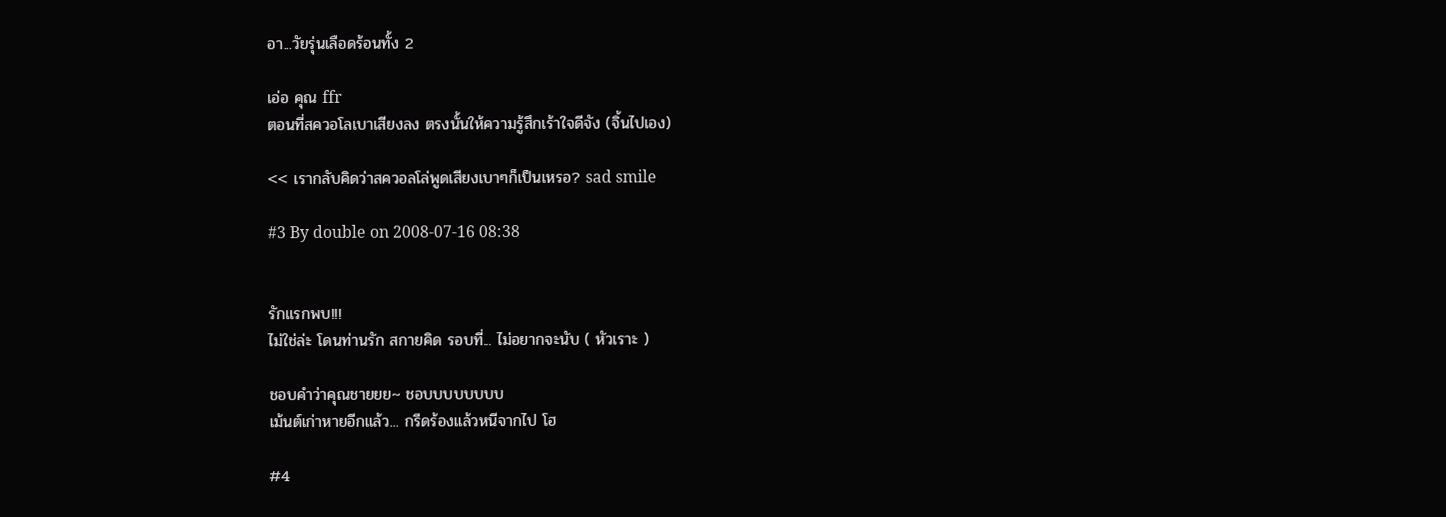อา...วัยรุ่นเลือดร้อนทั้ง 2

เอ่อ คุณ ffr
ตอนที่สควอโลเบาเสียงลง ตรงนั้นให้ความรู้สึกเร้าใจดีจัง (จิ้นไปเอง)

<< เรากลับคิดว่าสควอลโล่พูดเสียงเบาๆก็เป็นเหรอ? sad smile

#3 By double on 2008-07-16 08:38


รักแรกพบ!!!
ไม่ใช่ล่ะ โดนท่านรัก สกายคิด รอบที่... ไม่อยากจะนับ ( หัวเราะ )

ชอบคำว่าคุณชายยย~ ชอบบบบบบบบ
เม้นต์เก่าหายอีกแล้ว... กรีดร้องแล้วหนีจากไป โฮ

#4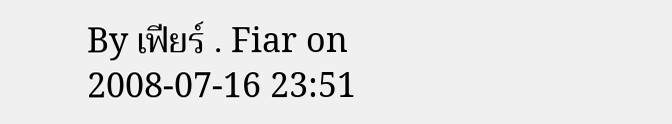By เฟียร์ . Fiar on 2008-07-16 23:51